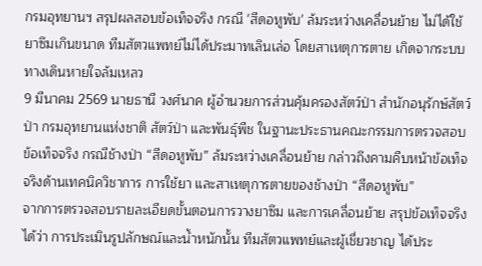กรมอุทยานฯ สรุปผลสอบข้อเท็จจริง กรณี 'สีดอหูพับ' ล้มระหว่างเคลื่อนย้าย ไม่ได้ใช้ยาซึมเกินขนาด ทีมสัตวแพทย์ไม่ได้ประมาทเลินเล่อ โดยสาเหตุการตาย เกิดจากระบบทางเดินหายใจล้มเหลว
9 มีนาคม 2569 นายธานี วงศ์นาค ผู้อำนวยการส่วนคุ้มครองสัตว์ป่า สำนักอนุรักษ์สัตว์ป่า กรมอุทยานแห่งชาติ สัตว์ป่า และพันธุ์พืช ในฐานะประธานคณะกรรมการตรวจสอบข้อเท็จจริง กรณีช้างป่า “สีดอหูพับ” ล้มระหว่างเคลื่อนย้าย กล่าวถึงคามคืบหน้าข้อเท็จจริงด้านเทคนิควิชาการ การใช้ยา และสาเหตุการตายของช้างป่า “สีดอหูพับ”
จากการตรวจสอบรายละเอียดขั้นตอนการวางยาซึม และการเคลื่อนย้าย สรุปข้อเท็จจริงได้ว่า การประเมินรูปลักษณ์และน้ำหนักนั้น ทีมสัตวแพทย์และผู้เชี่ยวชาญ ได้ประ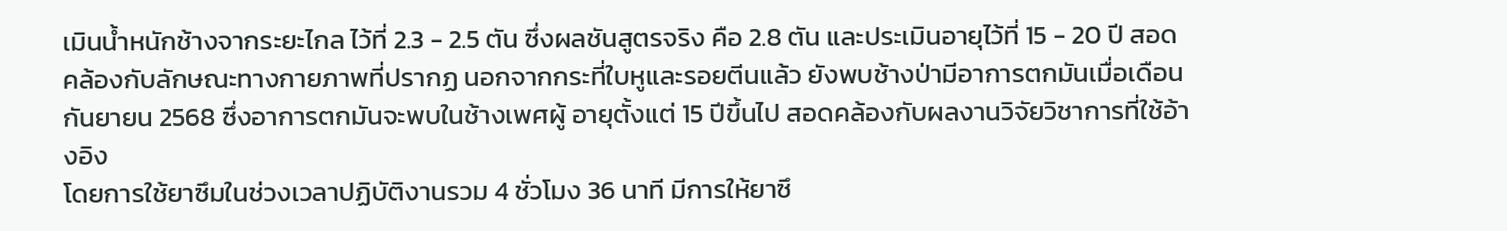เมินน้ำหนักช้างจากระยะไกล ไว้ที่ 2.3 - 2.5 ตัน ซึ่งผลชันสูตรจริง คือ 2.8 ตัน และประเมินอายุไว้ที่ 15 - 20 ปี สอดคล้องกับลักษณะทางกายภาพที่ปรากฏ นอกจากกระที่ใบหูและรอยตีนแล้ว ยังพบช้างป่ามีอาการตกมันเมื่อเดือนกันยายน 2568 ซึ่งอาการตกมันจะพบในช้างเพศผู้ อายุตั้งแต่ 15 ปีขึ้นไป สอดคล้องกับผลงานวิจัยวิชาการที่ใช้อ้างอิง
โดยการใช้ยาซึมในช่วงเวลาปฏิบัติงานรวม 4 ชั่วโมง 36 นาที มีการให้ยาซึ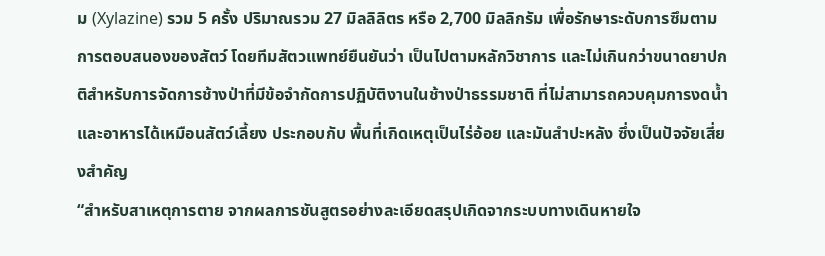ม (Xylazine) รวม 5 ครั้ง ปริมาณรวม 27 มิลลิลิตร หรือ 2,700 มิลลิกรัม เพื่อรักษาระดับการซึมตามการตอบสนองของสัตว์ โดยทีมสัตวแพทย์ยืนยันว่า เป็นไปตามหลักวิชาการ และไม่เกินกว่าขนาดยาปกติสำหรับการจัดการช้างป่าที่มีข้อจำกัดการปฏิบัติงานในช้างป่าธรรมชาติ ที่ไม่สามารถควบคุมการงดน้ำและอาหารได้เหมือนสัตว์เลี้ยง ประกอบกับ พื้นที่เกิดเหตุเป็นไร่อ้อย และมันสำปะหลัง ซึ่งเป็นปัจจัยเสี่ยงสำคัญ
“สำหรับสาเหตุการตาย จากผลการชันสูตรอย่างละเอียดสรุปเกิดจากระบบทางเดินหายใจ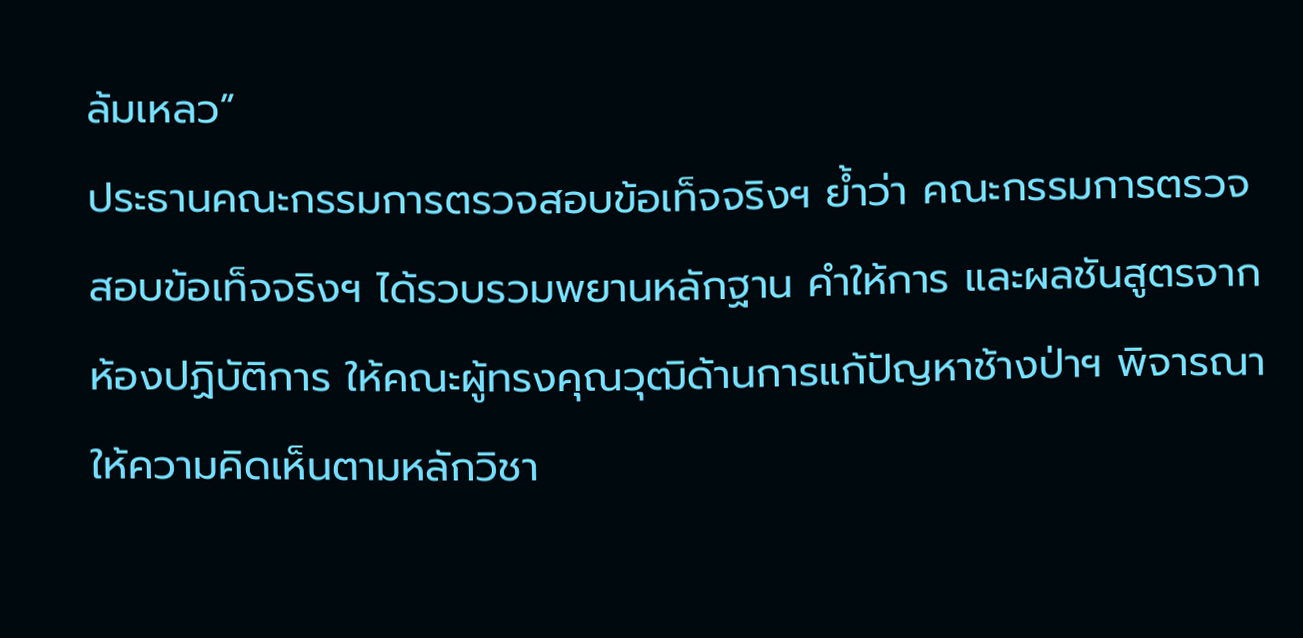ล้มเหลว”
ประธานคณะกรรมการตรวจสอบข้อเท็จจริงฯ ย้ำว่า คณะกรรมการตรวจสอบข้อเท็จจริงฯ ได้รวบรวมพยานหลักฐาน คำให้การ และผลชันสูตรจากห้องปฏิบัติการ ให้คณะผู้ทรงคุณวุฒิด้านการแก้ปัญหาช้างป่าฯ พิจารณาให้ความคิดเห็นตามหลักวิชา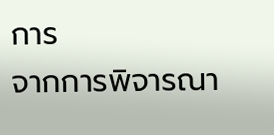การ
จากการพิจารณา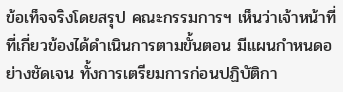ข้อเท็จจริงโดยสรุป คณะกรรมการฯ เห็นว่าเจ้าหน้าที่ที่เกี่ยวข้องได้ดำเนินการตามขั้นตอน มีแผนกำหนดอย่างชัดเจน ทั้งการเตรียมการก่อนปฏิบัติกา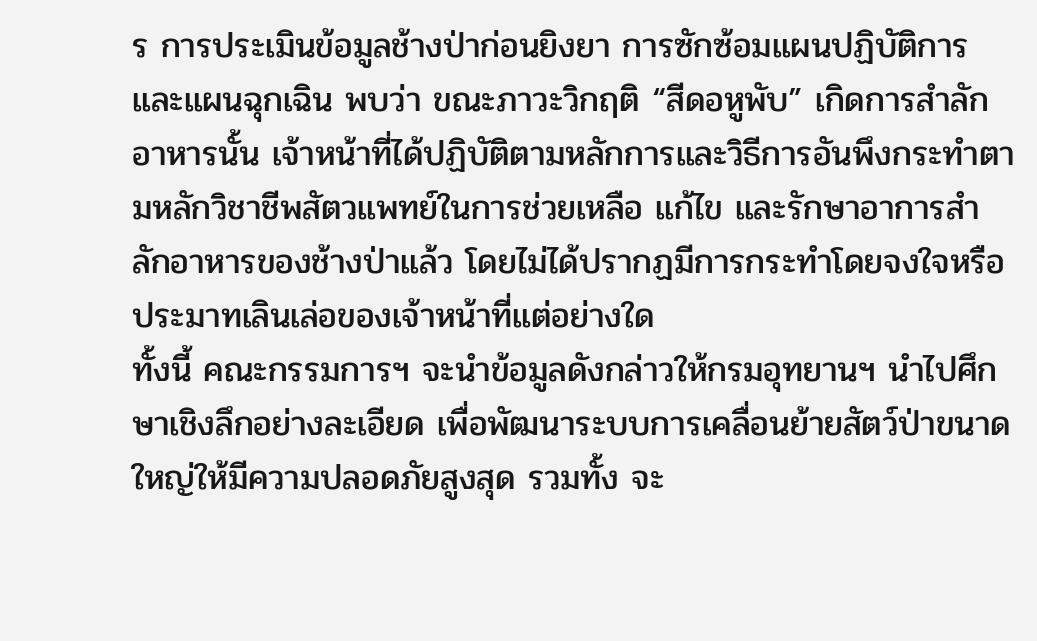ร การประเมินข้อมูลช้างป่าก่อนยิงยา การซักซ้อมแผนปฏิบัติการและแผนฉุกเฉิน พบว่า ขณะภาวะวิกฤติ “สีดอหูพับ” เกิดการสำลักอาหารนั้น เจ้าหน้าที่ได้ปฏิบัติตามหลักการและวิธีการอันพึงกระทำตามหลักวิชาชีพสัตวแพทย์ในการช่วยเหลือ แก้ไข และรักษาอาการสำลักอาหารของช้างป่าแล้ว โดยไม่ได้ปรากฏมีการกระทำโดยจงใจหรือประมาทเลินเล่อของเจ้าหน้าที่แต่อย่างใด
ทั้งนี้ คณะกรรมการฯ จะนำข้อมูลดังกล่าวให้กรมอุทยานฯ นำไปศึกษาเชิงลึกอย่างละเอียด เพื่อพัฒนาระบบการเคลื่อนย้ายสัตว์ป่าขนาดใหญ่ให้มีความปลอดภัยสูงสุด รวมทั้ง จะ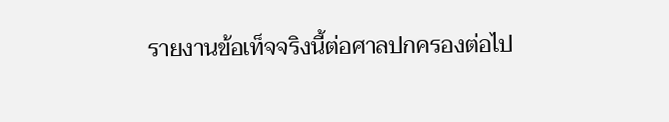รายงานข้อเท็จจริงนี้ต่อศาลปกครองต่อไป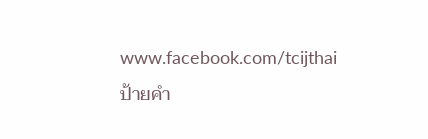www.facebook.com/tcijthai
ป้ายคำ